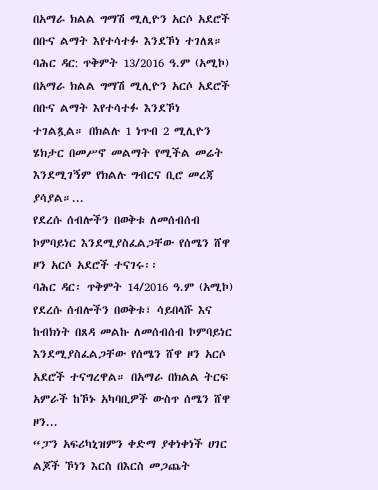በአማራ ክልል ግማሽ ሚሊዮን አርሶ አደሮች በቡና ልማት እየተሳተፉ እንደኾነ ተገለጸ።
ባሕር ዳር: ጥቅምት 13/2016 ዓ.ም (አሚኮ) በአማራ ክልል ግማሽ ሚሊዮን አርሶ አደሮች በቡና ልማት እየተሳተፉ እንደኾነ ተገልጿል። በክልሉ 1 ነጥብ 2 ሚሊዮን ሄክታር በመሥኖ መልማት የሚችል መሬት እንደሚገኝም የክልሉ ግብርና ቢሮ መረጃ ያሳያል።...
የደረሱ ሰብሎችን በወቅቱ ለመሰብሰብ ኮምባይነር እንደሚያስፈልጋቸው የሰሜን ሸዋ ዞን አርሶ አደሮች ተናገሩ፡፡
ባሕር ዳር፡ ጥቅምት 14/2016 ዓ.ም (አሚኮ) የደረሱ ሰብሎችን በወቅቱ፣ ሳይበላሹ እና ከብክነት በጸዳ መልኩ ለመሰብሰብ ኮምባይነር እንደሚያስፈልጋቸው የሰሜን ሸዋ ዞን አርሶ አደሮች ተናግረዋል። በአማራ በክልል ትርፍ አምራች ከኾኑ አካባቢዎች ውስጥ ሰሜን ሸዋ ዞን...
“ፓን አፍሪካኒዝምን ቀድማ ያቀነቀነች ሀገር ልጆች ኾነን እርስ በእርስ መጋጨት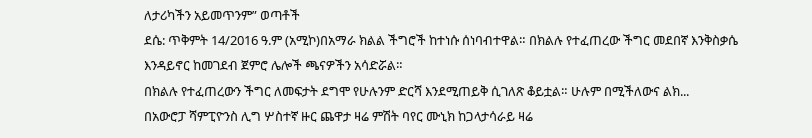ለታሪካችን አይመጥንም” ወጣቶች
ደሴ: ጥቅምት 14/2016 ዓ.ም (አሚኮ)በአማራ ክልል ችግሮች ከተነሱ ሰነባብተዋል። በክልሉ የተፈጠረው ችግር መደበኛ እንቅስቃሴ እንዳይኖር ከመገደብ ጀምሮ ሌሎች ጫናዎችን አሳድሯል።
በክልሉ የተፈጠረውን ችግር ለመፍታት ደግሞ የሁሉንም ድርሻ እንደሚጠይቅ ሲገለጽ ቆይቷል። ሁሉም በሚችለውና ልክ...
በአውሮፓ ሻምፒዮንስ ሊግ ሦስተኛ ዙር ጨዋታ ዛሬ ምሽት ባየር ሙኒክ ከጋላታሳራይ ዛሬ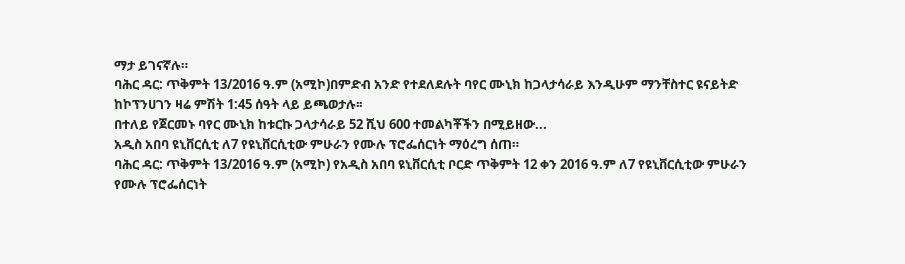ማታ ይገናኛሉ።
ባሕር ዳር: ጥቅምት 13/2016 ዓ.ም (አሚኮ)በምድብ አንድ የተደለደሉት ባየር ሙኒክ ከጋላታሳራይ እንዲሁም ማንቸስተር ዩናይትድ ከኮፕንሀገን ዛሬ ምሽት 1:45 ሰዓት ላይ ይጫወታሉ፡፡
በተለይ የጀርመኑ ባየር ሙኒክ ከቱርኩ ጋላታሳራይ 52 ሺህ 600 ተመልካቾችን በሚይዘው...
አዲስ አበባ ዩኒቨርሲቲ ለ7 የዩኒቨርሲቲው ምሁራን የሙሉ ፕሮፌሰርነት ማዕረግ ሰጠ።
ባሕር ዳር: ጥቅምት 13/2016 ዓ.ም (አሚኮ) የአዲስ አበባ ዩኒቨርሲቲ ቦርድ ጥቅምት 12 ቀን 2016 ዓ.ም ለ7 የዩኒቨርሲቲው ምሁራን የሙሉ ፕሮፌሰርነት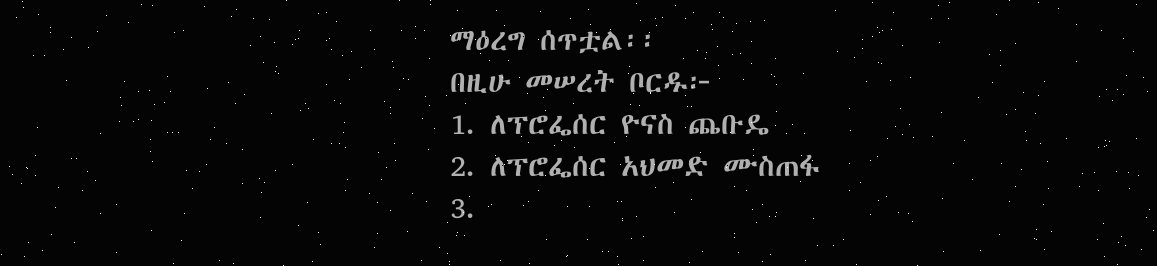ማዕረግ ሰጥቷል፡፡
በዚሁ መሠረት ቦርዱ፦
1. ለፕሮፌሰር ዮናስ ጨቡዴ
2. ለፕሮፌሰር አህመድ ሙስጠፋ
3.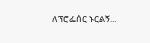ለፕሮፌሰር ኑርልኝ...